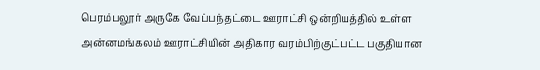பெரம்பலூர் அருகே வேப்பந்தட்டை ஊராட்சி ஒன்றியத்தில் உள்ள அன்னமங்கலம் ஊராட்சியின் அதிகார வரம்பிற்குட்பட்ட பகுதியான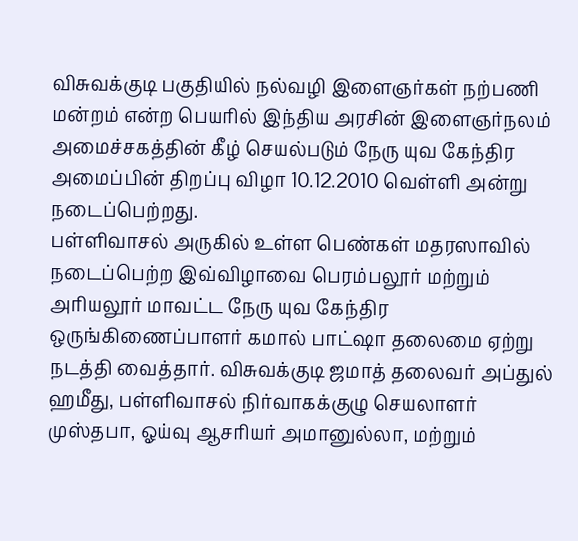விசுவக்குடி பகுதியில் நல்வழி இளைஞர்கள் நற்பணி மன்றம் என்ற பெயரில் இந்திய அரசின் இளைஞர்நலம் அமைச்சகத்தின் கீழ் செயல்படும் நேரு யுவ கேந்திர அமைப்பின் திறப்பு விழா 10.12.2010 வெள்ளி அன்று நடைப்பெற்றது.
பள்ளிவாசல் அருகில் உள்ள பெண்கள் மதரஸாவில் நடைப்பெற்ற இவ்விழாவை பெரம்பலூர் மற்றும் அரியலூர் மாவட்ட நேரு யுவ கேந்திர
ஒருங்கிணைப்பாளர் கமால் பாட்ஷா தலைமை ஏற்று நடத்தி வைத்தார். விசுவக்குடி ஜமாத் தலைவர் அப்துல் ஹமீது, பள்ளிவாசல் நிர்வாகக்குழு செயலாளர் முஸ்தபா, ஓய்வு ஆசரியர் அமானுல்லா, மற்றும்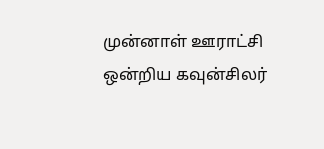முன்னாள் ஊராட்சி ஒன்றிய கவுன்சிலர்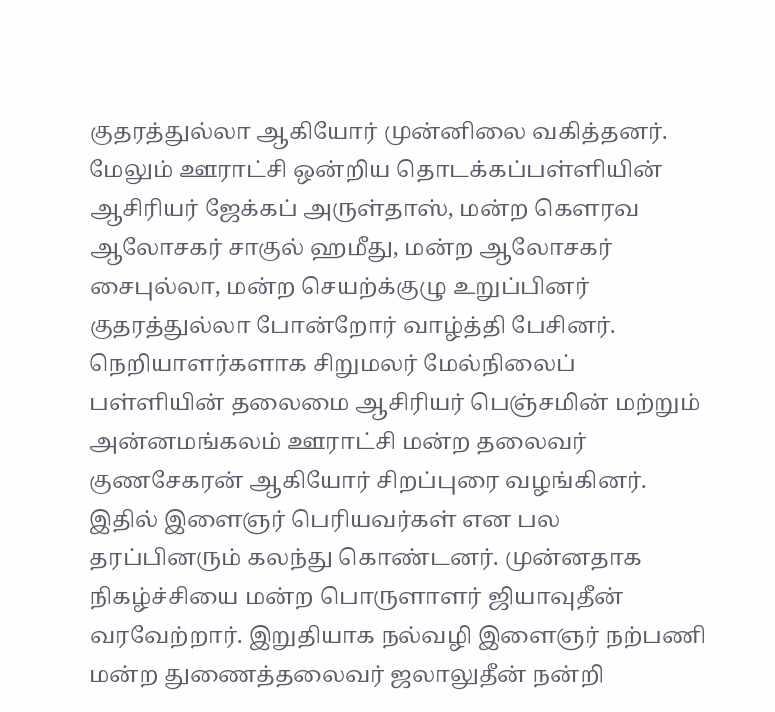குதரத்துல்லா ஆகியோர் முன்னிலை வகித்தனர்.
மேலும் ஊராட்சி ஒன்றிய தொடக்கப்பள்ளியின் ஆசிரியர் ஜேக்கப் அருள்தாஸ், மன்ற கௌரவ ஆலோசகர் சாகுல் ஹமீது, மன்ற ஆலோசகர் சைபுல்லா, மன்ற செயற்க்குழு உறுப்பினர் குதரத்துல்லா போன்றோர் வாழ்த்தி பேசினர். நெறியாளர்களாக சிறுமலர் மேல்நிலைப் பள்ளியின் தலைமை ஆசிரியர் பெஞ்சமின் மற்றும் அன்னமங்கலம் ஊராட்சி மன்ற தலைவர் குணசேகரன் ஆகியோர் சிறப்புரை வழங்கினர்.
இதில் இளைஞர் பெரியவர்கள் என பல தரப்பினரும் கலந்து கொண்டனர். முன்னதாக நிகழ்ச்சியை மன்ற பொருளாளர் ஜியாவுதீன் வரவேற்றார். இறுதியாக நல்வழி இளைஞர் நற்பணி மன்ற துணைத்தலைவர் ஜலாலுதீன் நன்றி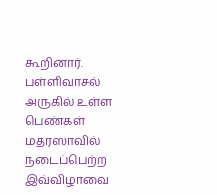கூறினார்.
பள்ளிவாசல் அருகில் உள்ள பெண்கள் மதரஸாவில் நடைப்பெற்ற இவ்விழாவை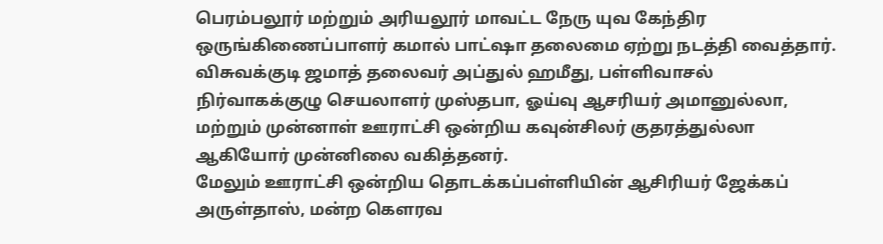பெரம்பலூர் மற்றும் அரியலூர் மாவட்ட நேரு யுவ கேந்திர
ஒருங்கிணைப்பாளர் கமால் பாட்ஷா தலைமை ஏற்று நடத்தி வைத்தார். விசுவக்குடி ஜமாத் தலைவர் அப்துல் ஹமீது, பள்ளிவாசல் நிர்வாகக்குழு செயலாளர் முஸ்தபா, ஓய்வு ஆசரியர் அமானுல்லா, மற்றும் முன்னாள் ஊராட்சி ஒன்றிய கவுன்சிலர் குதரத்துல்லா ஆகியோர் முன்னிலை வகித்தனர்.
மேலும் ஊராட்சி ஒன்றிய தொடக்கப்பள்ளியின் ஆசிரியர் ஜேக்கப் அருள்தாஸ், மன்ற கௌரவ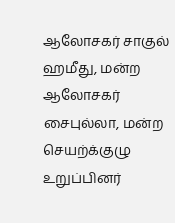ஆலோசகர் சாகுல் ஹமீது, மன்ற ஆலோசகர் சைபுல்லா, மன்ற செயற்க்குழு உறுப்பினர்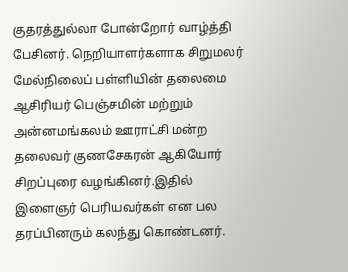குதரத்துல்லா போன்றோர் வாழ்த்தி பேசினர். நெறியாளர்களாக சிறுமலர் மேல்நிலைப் பள்ளியின் தலைமை ஆசிரியர் பெஞ்சமின் மற்றும் அன்னமங்கலம் ஊராட்சி மன்ற தலைவர் குணசேகரன் ஆகியோர் சிறப்புரை வழங்கினர்.இதில் இளைஞர் பெரியவர்கள் என பல தரப்பினரும் கலந்து கொண்டனர்.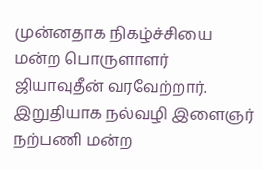முன்னதாக நிகழ்ச்சியை மன்ற பொருளாளர் ஜியாவுதீன் வரவேற்றார். இறுதியாக நல்வழி இளைஞர் நற்பணி மன்ற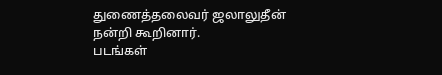துணைத்தலைவர் ஜலாலுதீன் நன்றி கூறினார்.
படங்கள்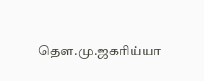தௌ.மு.ஜகரிய்யா